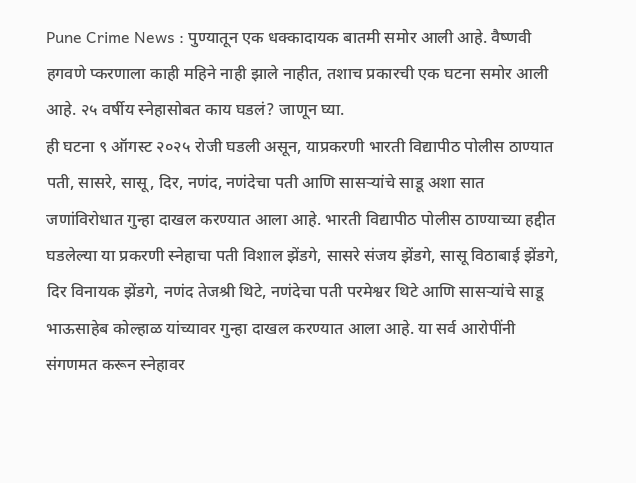Pune Crime News : पुण्यातून एक धक्कादायक बातमी समोर आली आहे. वैष्णवी हगवणे प्करणाला काही महिने नाही झाले नाहीत, तशाच प्रकारची एक घटना समोर आली आहे. २५ वर्षीय स्नेहासोबत काय घडलं? जाणून घ्या.
ही घटना ९ ऑगस्ट २०२५ रोजी घडली असून, याप्रकरणी भारती विद्यापीठ पोलीस ठाण्यात पती, सासरे, सासू, दिर, नणंद, नणंदेचा पती आणि सासऱ्यांचे साडू अशा सात जणांविरोधात गुन्हा दाखल करण्यात आला आहे. भारती विद्यापीठ पोलीस ठाण्याच्या हद्दीत घडलेल्या या प्रकरणी स्नेहाचा पती विशाल झेंडगे, सासरे संजय झेंडगे, सासू विठाबाई झेंडगे, दिर विनायक झेंडगे, नणंद तेजश्री थिटे, नणंदेचा पती परमेश्वर थिटे आणि सासऱ्यांचे साडू भाऊसाहेब कोल्हाळ यांच्यावर गुन्हा दाखल करण्यात आला आहे. या सर्व आरोपींनी संगणमत करून स्नेहावर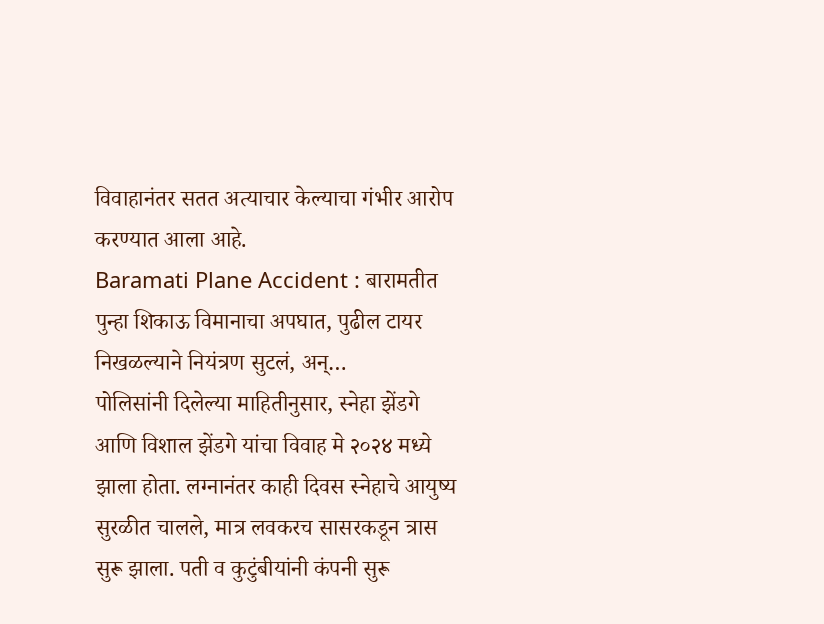विवाहानंतर सतत अत्याचार केल्याचा गंभीर आरोप करण्यात आला आहे.
Baramati Plane Accident : बारामतीत पुन्हा शिकाऊ विमानाचा अपघात, पुढील टायर निखळल्याने नियंत्रण सुटलं, अन्…
पोलिसांनी दिलेल्या माहितीनुसार, स्नेहा झेंडगे आणि विशाल झेंडगे यांचा विवाह मे २०२४ मध्ये झाला होता. लग्नानंतर काही दिवस स्नेहाचे आयुष्य सुरळीत चालले, मात्र लवकरच सासरकडून त्रास सुरू झाला. पती व कुटुंबीयांनी कंपनी सुरू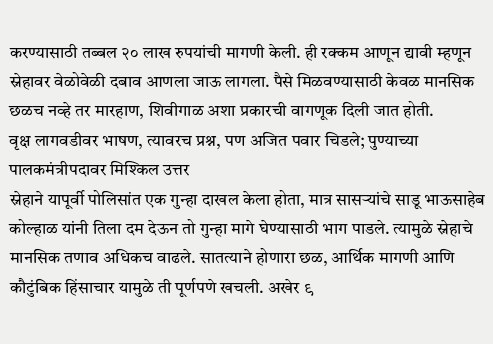करण्यासाठी तब्बल २० लाख रुपयांची मागणी केली. ही रक्कम आणून द्यावी म्हणून स्नेहावर वेळोवेळी दबाव आणला जाऊ लागला. पैसे मिळवण्यासाठी केवळ मानसिक छळच नव्हे तर मारहाण, शिवीगाळ अशा प्रकारची वागणूक दिली जात होती.
वृक्ष लागवडीवर भाषण, त्यावरच प्रश्न, पण अजित पवार चिडले; पुण्याच्या पालकमंत्रीपदावर मिश्किल उत्तर
स्नेहाने यापूर्वी पोलिसांत एक गुन्हा दाखल केला होता, मात्र सासऱ्यांचे साडू भाऊसाहेब कोल्हाळ यांनी तिला दम देऊन तो गुन्हा मागे घेण्यासाठी भाग पाडले. त्यामुळे स्नेहाचे मानसिक तणाव अधिकच वाढले. सातत्याने होणारा छळ, आर्थिक मागणी आणि कौटुंबिक हिंसाचार यामुळे ती पूर्णपणे खचली. अखेर ९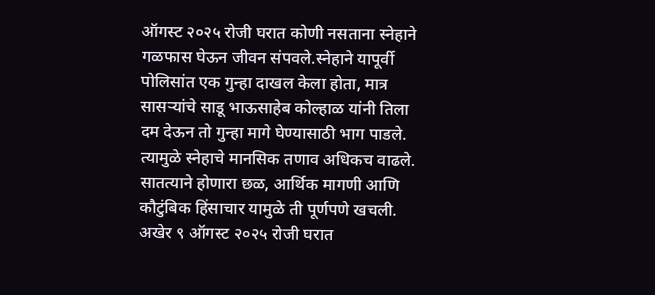ऑगस्ट २०२५ रोजी घरात कोणी नसताना स्नेहाने गळफास घेऊन जीवन संपवले.स्नेहाने यापूर्वी पोलिसांत एक गुन्हा दाखल केला होता, मात्र सासऱ्यांचे साडू भाऊसाहेब कोल्हाळ यांनी तिला दम देऊन तो गुन्हा मागे घेण्यासाठी भाग पाडले. त्यामुळे स्नेहाचे मानसिक तणाव अधिकच वाढले. सातत्याने होणारा छळ, आर्थिक मागणी आणि कौटुंबिक हिंसाचार यामुळे ती पूर्णपणे खचली. अखेर ९ ऑगस्ट २०२५ रोजी घरात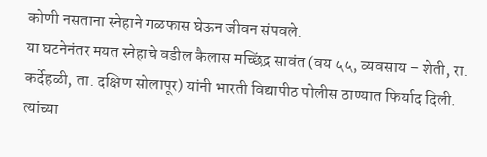कोणी नसताना स्नेहाने गळफास घेऊन जीवन संपवले.
या घटनेनंतर मयत स्नेहाचे वडील कैलास मच्छिंद्र सावंत (वय ५५, व्यवसाय – शेती, रा. कर्देहळी, ता. दक्षिण सोलापूर) यांनी भारती विद्यापीठ पोलीस ठाण्यात फिर्याद दिली. त्यांच्या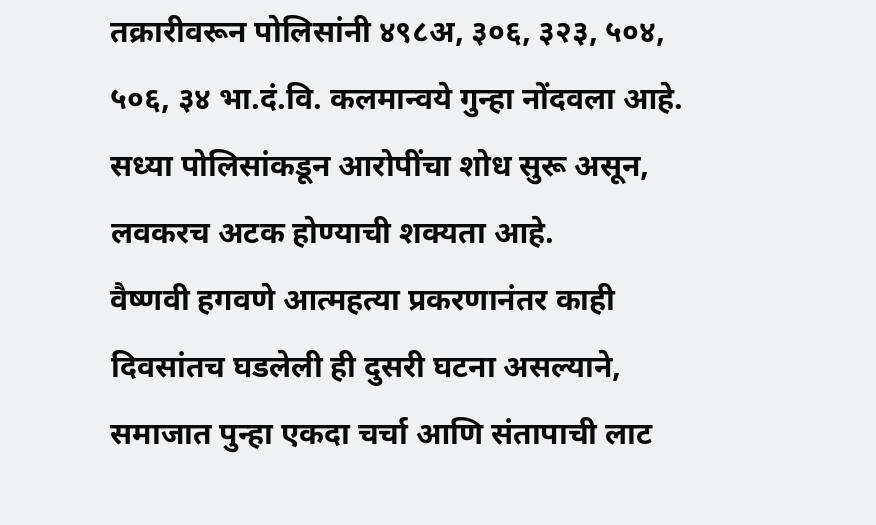तक्रारीवरून पोलिसांनी ४९८अ, ३०६, ३२३, ५०४, ५०६, ३४ भा.दं.वि. कलमान्वये गुन्हा नोंदवला आहे. सध्या पोलिसांकडून आरोपींचा शोध सुरू असून, लवकरच अटक होण्याची शक्यता आहे.
वैष्णवी हगवणे आत्महत्या प्रकरणानंतर काही दिवसांतच घडलेली ही दुसरी घटना असल्याने, समाजात पुन्हा एकदा चर्चा आणि संतापाची लाट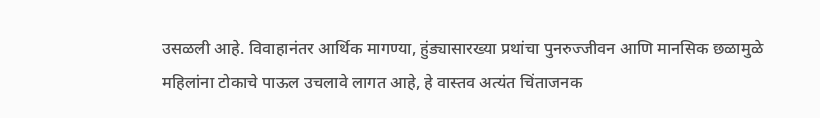उसळली आहे. विवाहानंतर आर्थिक मागण्या, हुंड्यासारख्या प्रथांचा पुनरुज्जीवन आणि मानसिक छळामुळे महिलांना टोकाचे पाऊल उचलावे लागत आहे, हे वास्तव अत्यंत चिंताजनक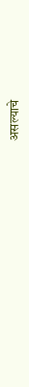असल्याचे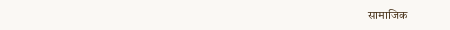सामाजिक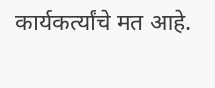कार्यकर्त्यांचे मत आहे.